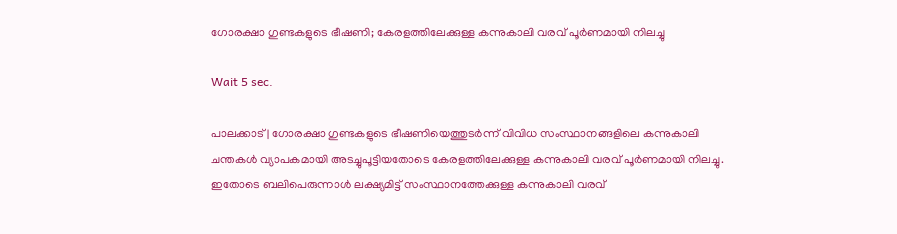ഗോരക്ഷാ ഗുണ്ടകളുടെ ഭീഷണി; കേരളത്തിലേക്കുള്ള കന്നുകാലി വരവ് പൂര്‍ണമായി നിലച്ചു

Wait 5 sec.

പാലക്കാട് | ഗോരക്ഷാ ഗുണ്ടകളുടെ ഭീഷണിയെത്തുടര്‍ന്ന് വിവിധ സംസ്ഥാനങ്ങളിലെ കന്നുകാലി ചന്തകള്‍ വ്യാപകമായി അടച്ചുപൂട്ടിയതോടെ കേരളത്തിലേക്കുള്ള കന്നുകാലി വരവ് പൂര്‍ണമായി നിലച്ചു. ഇതോടെ ബലിപെരുന്നാള്‍ ലക്ഷ്യമിട്ട് സംസ്ഥാനത്തേക്കുള്ള കന്നുകാലി വരവ്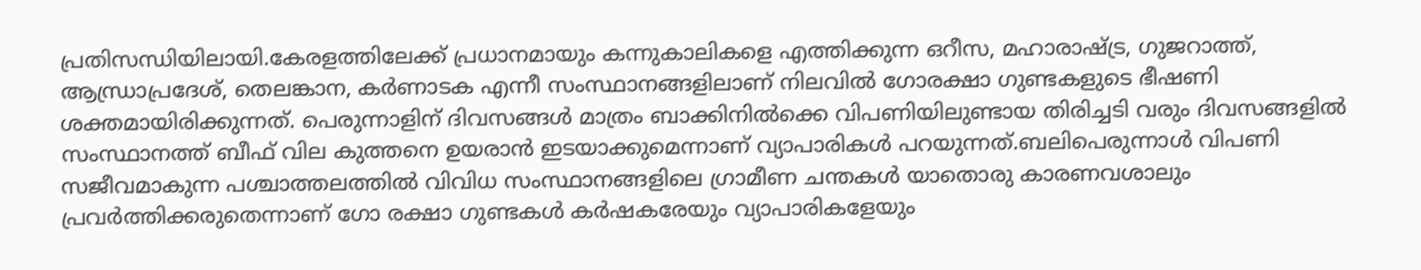പ്രതിസന്ധിയിലായി.കേരളത്തിലേക്ക് പ്രധാനമായും കന്നുകാലികളെ എത്തിക്കുന്ന ഒറീസ, മഹാരാഷ്ട്ര, ഗുജറാത്ത്, ആന്ധ്രാപ്രദേശ്, തെലങ്കാന, കര്‍ണാടക എന്നീ സംസ്ഥാനങ്ങളിലാണ് നിലവില്‍ ഗോരക്ഷാ ഗുണ്ടകളുടെ ഭീഷണി ശക്തമായിരിക്കുന്നത്. പെരുന്നാളിന് ദിവസങ്ങള്‍ മാത്രം ബാക്കിനില്‍ക്കെ വിപണിയിലുണ്ടായ തിരിച്ചടി വരും ദിവസങ്ങളില്‍ സംസ്ഥാനത്ത് ബീഫ് വില കുത്തനെ ഉയരാന്‍ ഇടയാക്കുമെന്നാണ് വ്യാപാരികള്‍ പറയുന്നത്.ബലിപെരുന്നാള്‍ വിപണി സജീവമാകുന്ന പശ്ചാത്തലത്തില്‍ വിവിധ സംസ്ഥാനങ്ങളിലെ ഗ്രാമീണ ചന്തകള്‍ യാതൊരു കാരണവശാലും പ്രവര്‍ത്തിക്കരുതെന്നാണ് ഗോ രക്ഷാ ഗുണ്ടകള്‍ കര്‍ഷകരേയും വ്യാപാരികളേയും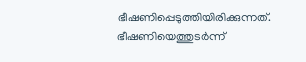ഭീഷണിപ്പെടുത്തിയിരിക്കുന്നത്. ഭീഷണിയെത്തുടര്‍ന്ന്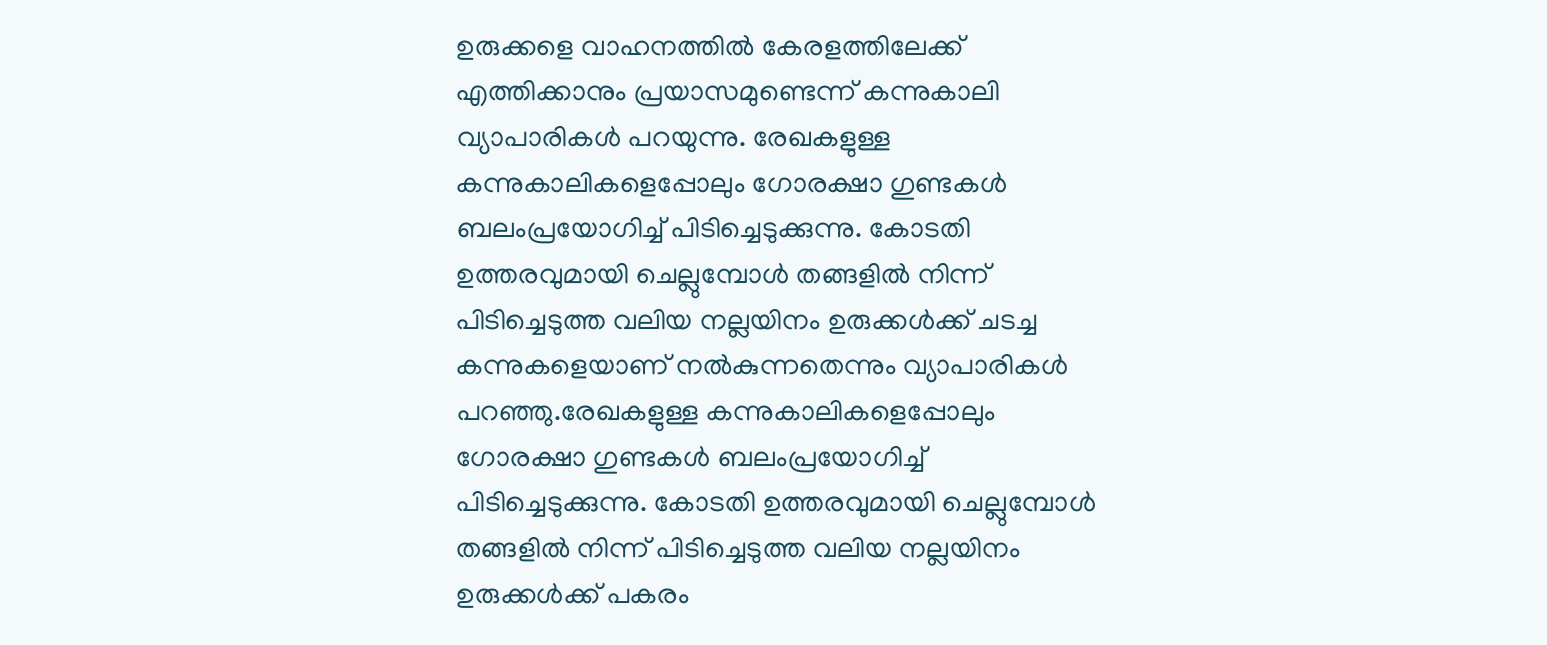ഉരുക്കളെ വാഹനത്തില്‍ കേരളത്തിലേക്ക് എത്തിക്കാനും പ്രയാസമുണ്ടെന്ന് കന്നുകാലി വ്യാപാരികള്‍ പറയുന്നു. രേഖകളുള്ള കന്നുകാലികളെപ്പോലും ഗോരക്ഷാ ഗുണ്ടകള്‍ ബലംപ്രയോഗിച്ച് പിടിച്ചെടുക്കുന്നു. കോടതി ഉത്തരവുമായി ചെല്ലുമ്പോള്‍ തങ്ങളില്‍ നിന്ന് പിടിച്ചെടുത്ത വലിയ നല്ലയിനം ഉരുക്കള്‍ക്ക് ചടച്ച കന്നുകളെയാണ് നല്‍കുന്നതെന്നും വ്യാപാരികള്‍ പറഞ്ഞു.രേഖകളുള്ള കന്നുകാലികളെപ്പോലും ഗോരക്ഷാ ഗുണ്ടകള്‍ ബലംപ്രയോഗിച്ച് പിടിച്ചെടുക്കുന്നു. കോടതി ഉത്തരവുമായി ചെല്ലുമ്പോള്‍ തങ്ങളില്‍ നിന്ന് പിടിച്ചെടുത്ത വലിയ നല്ലയിനം ഉരുക്കള്‍ക്ക് പകരം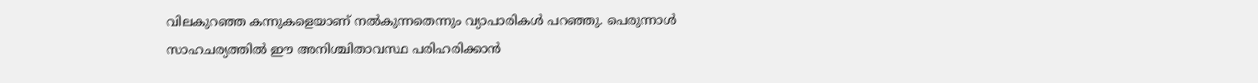വിലകുറഞ്ഞ കന്നുകളെയാണ് നല്‍കുന്നതെന്നും വ്യാപാരികള്‍ പറഞ്ഞു. പെരുന്നാള്‍ സാഹചര്യത്തില്‍ ഈ അനിശ്ചിതാവസ്ഥ പരിഹരിക്കാന്‍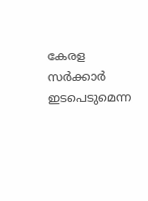കേരള സര്‍ക്കാര്‍ ഇടപെടുമെന്ന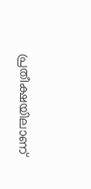പ്രതീക്ഷയിലാണ്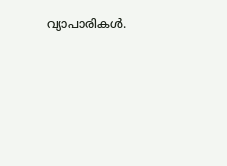വ്യാപാരികള്‍.